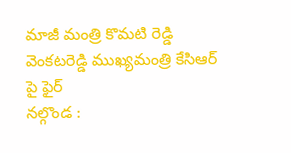మాజీ మంత్రి కొమటి రెడ్డి వెంకటరెడ్డి ముఖ్యమంత్రి కేసిఆర్ పై ఫైర్
నల్గొండ :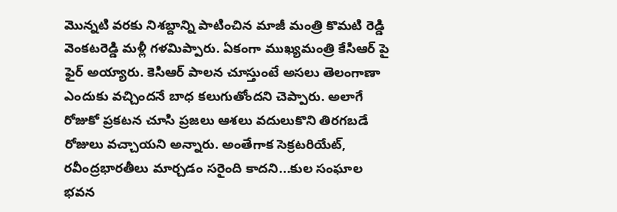మొన్నటి వరకు నిశబ్దాన్ని పాటించిన మాజీ మంత్రి కొమటి రెడ్డి వెంకటరెడ్డి మళ్లీ గళమిప్పారు. ఏకంగా ముఖ్యమంత్రి కేసిఆర్ పై ఫైర్ అయ్యారు. కెసిఆర్ పాలన చూస్తుంటే అసలు తెలంగాణా ఎందుకు వచ్చిందనే బాధ కలుగుతోందని చెప్పారు. అలాగే రోజుకో ప్రకటన చూసి ప్రజలు ఆశలు వదులుకొని తిరగబడే రోజులు వచ్చాయని అన్నారు. అంతేగాక సెక్రటరియేట్, రవీంద్రభారతీలు మార్చడం సరైంది కాదని...కుల సంఘాల భవన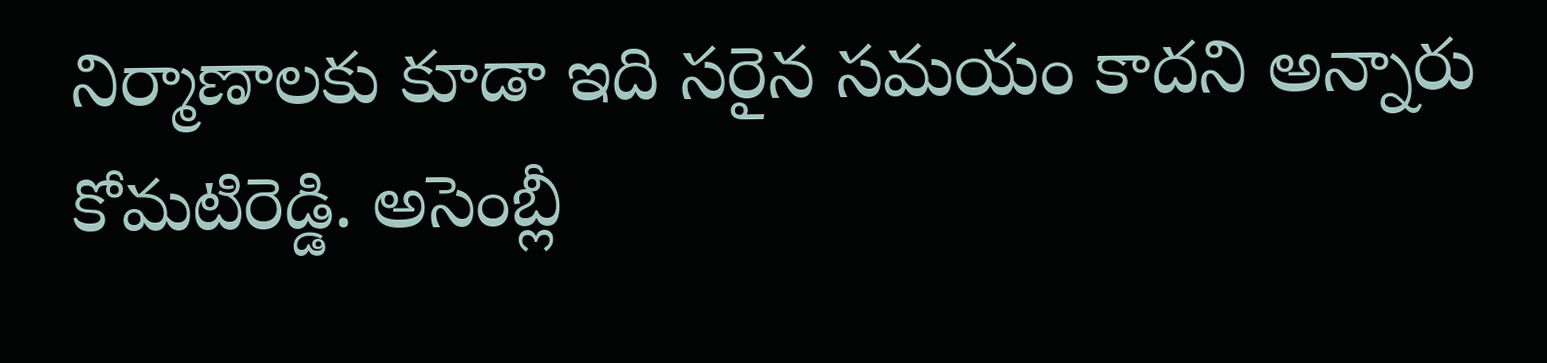నిర్మాణాలకు కూడా ఇది సరైన సమయం కాదని అన్నారు కోమటిరెడ్డి. అసెంబ్లీ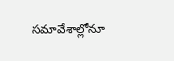సమావేశాల్లోనూ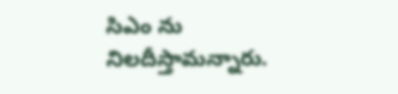సిఎం ను నిలదీస్తామన్నారు.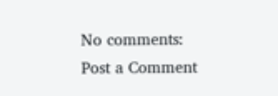No comments:
Post a Comment